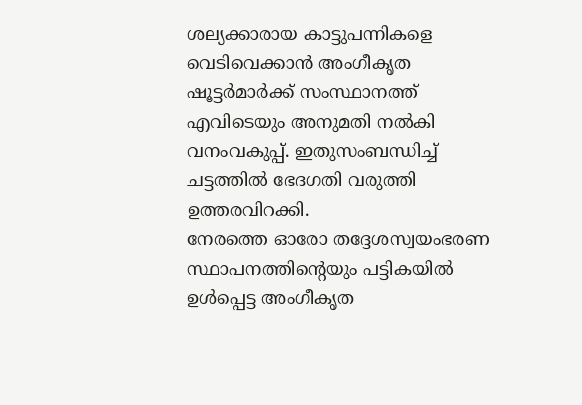ശല്യക്കാരായ കാട്ടുപന്നികളെ വെടിവെക്കാൻ അംഗീകൃത ഷൂട്ടർമാർക്ക് സംസ്ഥാനത്ത് എവിടെയും അനുമതി നൽകി വനംവകുപ്പ്. ഇതുസംബന്ധിച്ച് ചട്ടത്തിൽ ഭേദഗതി വരുത്തി ഉത്തരവിറക്കി.
നേരത്തെ ഓരോ തദ്ദേശസ്വയംഭരണ സ്ഥാപനത്തിന്റെയും പട്ടികയിൽ ഉൾപ്പെട്ട അംഗീകൃത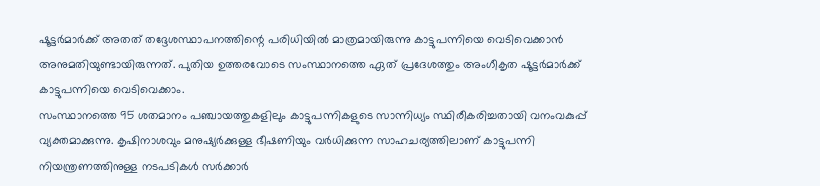ഷൂട്ടർമാർക്ക് അതത് തദ്ദേശസ്ഥാപനത്തിന്റെ പരിധിയിൽ മാത്രമായിരുന്നു കാട്ടുപന്നിയെ വെടിവെക്കാൻ അനുമതിയുണ്ടായിരുന്നത്. പുതിയ ഉത്തരവോടെ സംസ്ഥാനത്തെ ഏത് പ്രദേശത്തും അംഗീകൃത ഷൂട്ടർമാർക്ക് കാട്ടുപന്നിയെ വെടിവെക്കാം.
സംസ്ഥാനത്തെ 95 ശതമാനം പഞ്ചായത്തുകളിലും കാട്ടുപന്നികളുടെ സാന്നിധ്യം സ്ഥിരീകരിച്ചതായി വനംവകുപ്പ് വ്യക്തമാക്കുന്നു. കൃഷിനാശവും മനുഷ്യർക്കുള്ള ഭീഷണിയും വർധിക്കുന്ന സാഹചര്യത്തിലാണ് കാട്ടുപന്നി നിയന്ത്രണത്തിനുള്ള നടപടികൾ സർക്കാർ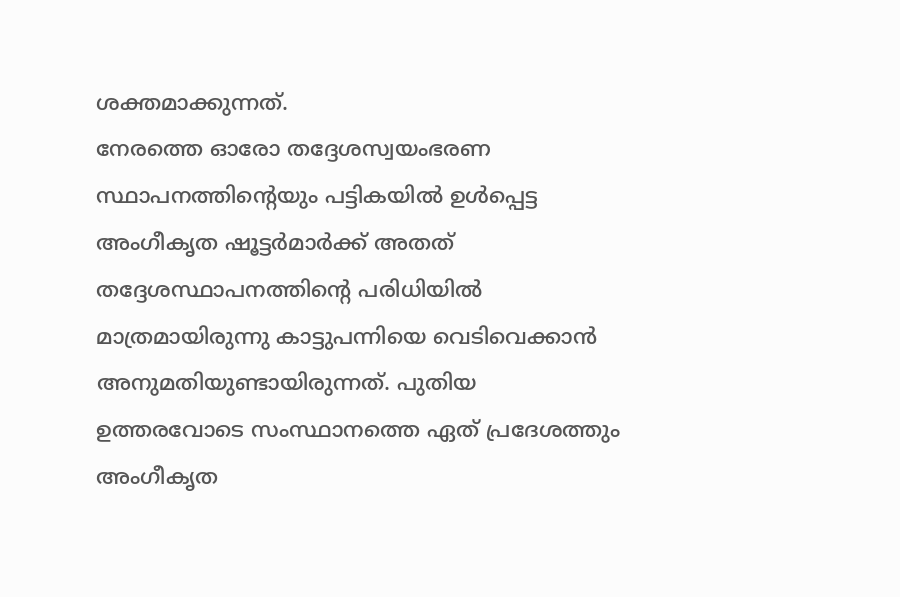ശക്തമാക്കുന്നത്.
നേരത്തെ ഓരോ തദ്ദേശസ്വയംഭരണ സ്ഥാപനത്തിന്റെയും പട്ടികയിൽ ഉൾപ്പെട്ട അംഗീകൃത ഷൂട്ടർമാർക്ക് അതത് തദ്ദേശസ്ഥാപനത്തിന്റെ പരിധിയിൽ മാത്രമായിരുന്നു കാട്ടുപന്നിയെ വെടിവെക്കാൻ അനുമതിയുണ്ടായിരുന്നത്. പുതിയ ഉത്തരവോടെ സംസ്ഥാനത്തെ ഏത് പ്രദേശത്തും അംഗീകൃത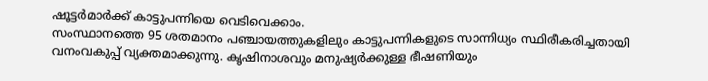ഷൂട്ടർമാർക്ക് കാട്ടുപന്നിയെ വെടിവെക്കാം.
സംസ്ഥാനത്തെ 95 ശതമാനം പഞ്ചായത്തുകളിലും കാട്ടുപന്നികളുടെ സാന്നിധ്യം സ്ഥിരീകരിച്ചതായി വനംവകുപ്പ് വ്യക്തമാക്കുന്നു. കൃഷിനാശവും മനുഷ്യർക്കുള്ള ഭീഷണിയും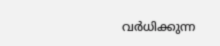വർധിക്കുന്ന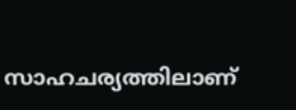സാഹചര്യത്തിലാണ്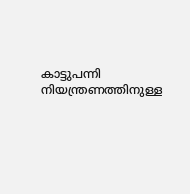കാട്ടുപന്നി നിയന്ത്രണത്തിനുള്ള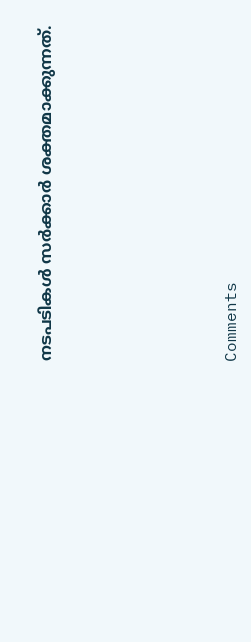നടപടികൾ സർക്കാർ ശക്തമാക്കുന്നത്.







Comments